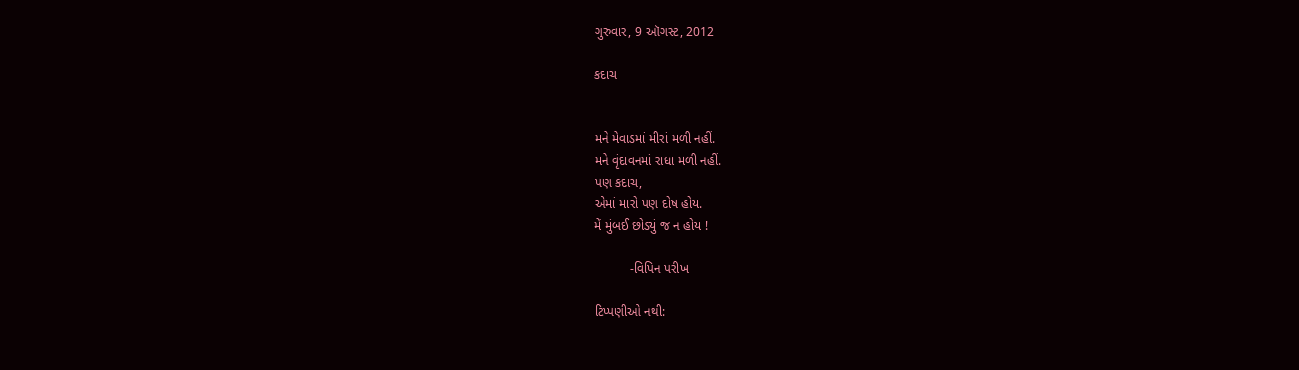ગુરુવાર, 9 ઑગસ્ટ, 2012

કદાચ


મને મેવાડમાં મીરાં મળી નહીં.
મને વૃંદાવનમાં રાધા મળી નહીં.
પણ કદાચ,
એમાં મારો પણ દોષ હોય.
મેં મુંબઈ છોડ્યું જ ન હોય !

          -વિપિન પરીખ

ટિપ્પણીઓ નથી: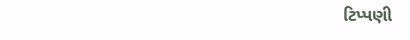ટિપ્પણી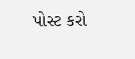પોસ્ટ કરો